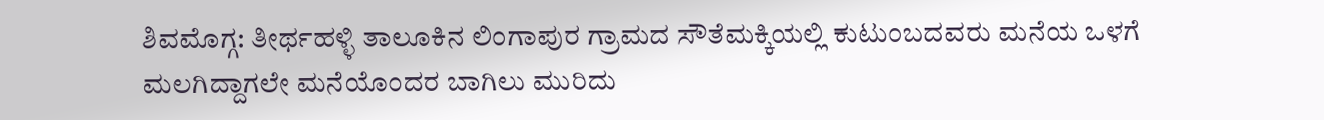ಶಿವಮೊಗ್ಗ: ತೀರ್ಥಹಳ್ಳಿ ತಾಲೂಕಿನ ಲಿಂಗಾಪುರ ಗ್ರಾಮದ ಸೌತೆಮಕ್ಕಿಯಲ್ಲಿ ಕುಟುಂಬದವರು ಮನೆಯ ಒಳಗೆ ಮಲಗಿದ್ದಾಗಲೇ ಮನೆಯೊಂದರ ಬಾಗಿಲು ಮುರಿದು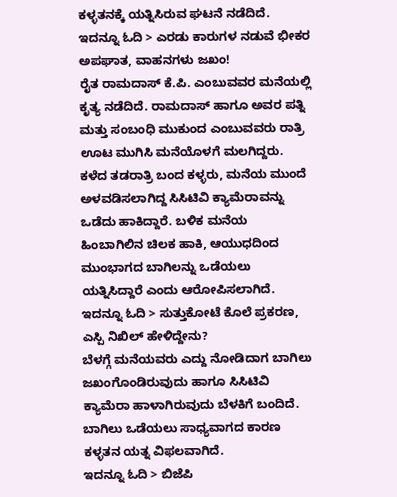ಕಳ್ಳತನಕ್ಕೆ ಯತ್ನಿಸಿರುವ ಘಟನೆ ನಡೆದಿದೆ.
ಇದನ್ನೂ ಓದಿ > ಎರಡು ಕಾರುಗಳ ನಡುವೆ ಭೀಕರ ಅಪಘಾತ, ವಾಹನಗಳು ಜಖಂ!
ರೈತ ರಾಮದಾಸ್ ಕೆ.ಪಿ. ಎಂಬುವವರ ಮನೆಯಲ್ಲಿ ಕೃತ್ಯ ನಡೆದಿದೆ. ರಾಮದಾಸ್ ಹಾಗೂ ಅವರ ಪತ್ನಿ ಮತ್ತು ಸಂಬಂಧಿ ಮುಕುಂದ ಎಂಬುವವರು ರಾತ್ರಿ ಊಟ ಮುಗಿಸಿ ಮನೆಯೊಳಗೆ ಮಲಗಿದ್ದರು. ಕಳೆದ ತಡರಾತ್ರಿ ಬಂದ ಕಳ್ಳರು, ಮನೆಯ ಮುಂದೆ ಅಳವಡಿಸಲಾಗಿದ್ದ ಸಿಸಿಟಿವಿ ಕ್ಯಾಮೆರಾವನ್ನು ಒಡೆದು ಹಾಕಿದ್ದಾರೆ. ಬಳಿಕ ಮನೆಯ ಹಿಂಬಾಗಿಲಿನ ಚಿಲಕ ಹಾಕಿ, ಆಯುಧದಿಂದ ಮುಂಭಾಗದ ಬಾಗಿಲನ್ನು ಒಡೆಯಲು ಯತ್ನಿಸಿದ್ದಾರೆ ಎಂದು ಆರೋಪಿಸಲಾಗಿದೆ.
ಇದನ್ನೂ ಓದಿ > ಸುತ್ತುಕೋಟೆ ಕೊಲೆ ಪ್ರಕರಣ, ಎಸ್ಪಿ ನಿಖಿಲ್ ಹೇಳಿದ್ದೇನು?
ಬೆಳಗ್ಗೆ ಮನೆಯವರು ಎದ್ದು ನೋಡಿದಾಗ ಬಾಗಿಲು ಜಖಂಗೊಂಡಿರುವುದು ಹಾಗೂ ಸಿಸಿಟಿವಿ ಕ್ಯಾಮೆರಾ ಹಾಳಾಗಿರುವುದು ಬೆಳಕಿಗೆ ಬಂದಿದೆ. ಬಾಗಿಲು ಒಡೆಯಲು ಸಾಧ್ಯವಾಗದ ಕಾರಣ ಕಳ್ಳತನ ಯತ್ನ ವಿಫಲವಾಗಿದೆ.
ಇದನ್ನೂ ಓದಿ > ಬಿಜೆಪಿ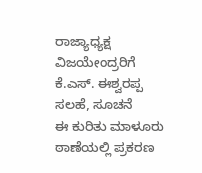ರಾಜ್ಯಾಧ್ಯಕ್ಷ ವಿಜಯೇಂದ್ರರಿಗೆ ಕೆ.ಎಸ್. ಈಶ್ವರಪ್ಪ ಸಲಹೆ, ಸೂಚನೆ
ಈ ಕುರಿತು ಮಾಳೂರು ಠಾಣೆಯಲ್ಲಿ ಪ್ರಕರಣ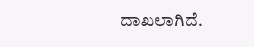ದಾಖಲಾಗಿದೆ.